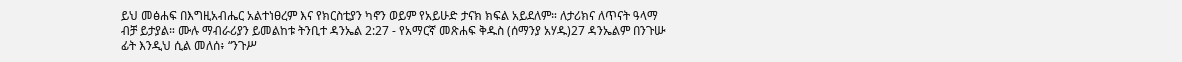ይህ መፅሐፍ በእግዚአብሔር አልተነፀረም እና የክርስቲያን ካኖን ወይም የአይሁድ ታናክ ክፍል አይደለም። ለታሪክና ለጥናት ዓላማ ብቻ ይታያል። ሙሉ ማብራሪያን ይመልከቱ ትንቢተ ዳንኤል 2:27 - የአማርኛ መጽሐፍ ቅዱስ (ሰማንያ አሃዱ)27 ዳንኤልም በንጉሡ ፊት እንዲህ ሲል መለሰ፥ “ንጉሥ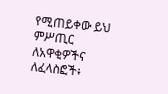የሚጠይቀው ይህ ምሥጢር ለአዋቂዎችና ለፈላስፎች፥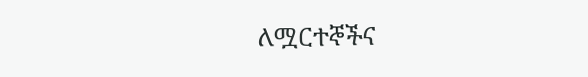ለሟርተኞችና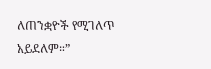ለጠንቋዮች የሚገለጥ አይደለም።”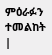ምዕራፉን ተመልከት |